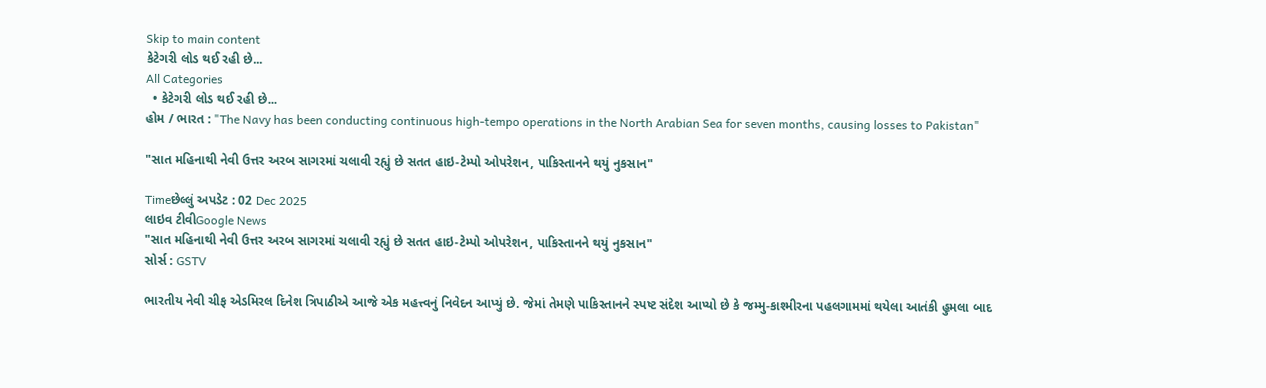Skip to main content
કેટેગરી લોડ થઈ રહી છે...
All Categories
  • કેટેગરી લોડ થઈ રહી છે...
હોમ / ભારત : "The Navy has been conducting continuous high-tempo operations in the North Arabian Sea for seven months, causing losses to Pakistan"

"સાત મહિનાથી નેવી ઉત્તર અરબ સાગરમાં ચલાવી રહ્યું છે સતત હાઇ-ટેમ્પો ઓપરેશન, પાકિસ્તાનને થયું નુકસાન"

Timeછેલ્લું અપડેટ : 02 Dec 2025
લાઇવ ટીવીGoogle News
"સાત મહિનાથી નેવી ઉત્તર અરબ સાગરમાં ચલાવી રહ્યું છે સતત હાઇ-ટેમ્પો ઓપરેશન, પાકિસ્તાનને થયું નુકસાન"
સોર્સ : GSTV

ભારતીય નેવી ચીફ એડમિરલ દિનેશ ત્રિપાઠીએ આજે એક મહત્ત્વનું નિવેદન આપ્યું છે. જેમાં તેમણે પાકિસ્તાનને સ્પષ્ટ સંદેશ આપ્યો છે કે જમ્મુ-કાશ્મીરના પહલગામમાં થયેલા આતંકી હુમલા બાદ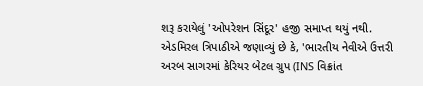શરૂ કરાયેલું 'ઓપરેશન સિંદૂર' હજી સમાપ્ત થયું નથી. એડમિરલ ત્રિપાઠીએ જણાવ્યું છે કે, 'ભારતીય નેવીએ ઉત્તરી અરબ સાગરમાં કેરિયર બેટલ ગ્રુપ (INS વિક્રાંત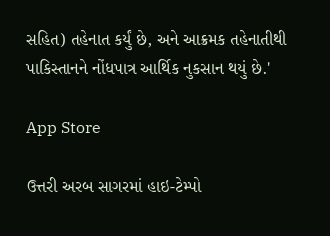સહિત) તહેનાત કર્યું છે, અને આક્રમક તહેનાતીથી પાકિસ્તાનને નોંધપાત્ર આર્થિક નુકસાન થયું છે.'

App Store

ઉત્તરી અરબ સાગરમાં હાઇ-ટેમ્પો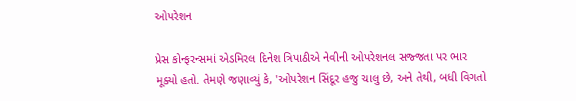ઓપરેશન

પ્રેસ કોન્ફરન્સમાં એડમિરલ દિનેશ ત્રિપાઠીએ નેવીની ઓપરેશનલ સજ્જતા પર ભાર મૂક્યો હતો. તેમણે જણાવ્યું કે, 'ઓપરેશન સિંદૂર હજુ ચાલુ છે, અને તેથી, બધી વિગતો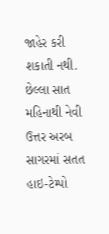જાહેર કરી શકાતી નથી. છેલ્લા સાત મહિનાથી નેવી ઉત્તર અરબ સાગરમાં સતત હાઇ-ટેમ્પો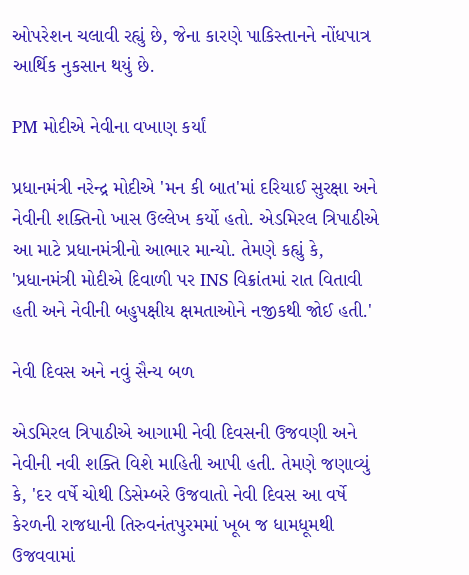ઓપરેશન ચલાવી રહ્યું છે, જેના કારણે પાકિસ્તાનને નોંધપાત્ર આર્થિક નુકસાન થયું છે.

PM મોદીએ નેવીના વખાણ કર્યાં

પ્રધાનમંત્રી નરેન્દ્ર મોદીએ 'મન કી બાત'માં દરિયાઈ સુરક્ષા અને નેવીની શક્તિનો ખાસ ઉલ્લેખ કર્યો હતો. એડમિરલ ત્રિપાઠીએ આ માટે પ્રધાનમંત્રીનો આભાર માન્યો. તેમણે કહ્યું કે, 'પ્રધાનમંત્રી મોદીએ દિવાળી પર INS વિક્રાંતમાં રાત વિતાવી હતી અને નેવીની બહુપક્ષીય ક્ષમતાઓને નજીકથી જોઈ હતી.'

નેવી દિવસ અને નવું સૈન્ય બળ

એડમિરલ ત્રિપાઠીએ આગામી નેવી દિવસની ઉજવણી અને નેવીની નવી શક્તિ વિશે માહિતી આપી હતી. તેમણે જણાવ્યું કે, 'દર વર્ષે ચોથી ડિસેમ્બરે ઉજવાતો નેવી દિવસ આ વર્ષે કેરળની રાજધાની તિરુવનંતપુરમમાં ખૂબ જ ધામધૂમથી ઉજવવામાં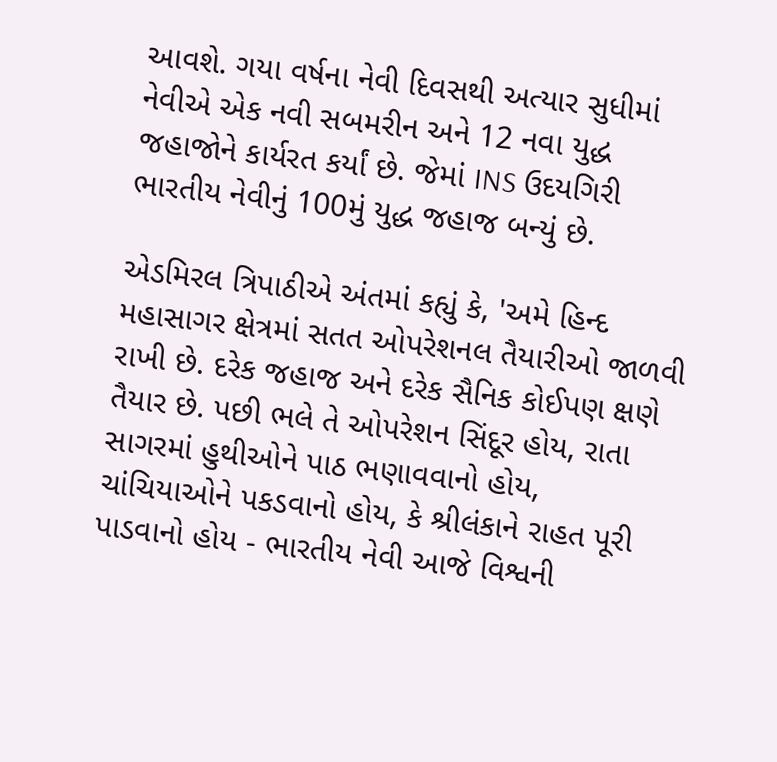આવશે. ગયા વર્ષના નેવી દિવસથી અત્યાર સુધીમાં નેવીએ એક નવી સબમરીન અને 12 નવા યુદ્ધ જહાજોને કાર્યરત કર્યાં છે. જેમાં INS ઉદયગિરી ભારતીય નેવીનું 100મું યુદ્ધ જહાજ બન્યું છે.

એડમિરલ ત્રિપાઠીએ અંતમાં કહ્યું કે, 'અમે હિન્દ મહાસાગર ક્ષેત્રમાં સતત ઓપરેશનલ તૈયારીઓ જાળવી રાખી છે. દરેક જહાજ અને દરેક સૈનિક કોઈપણ ક્ષણે તૈયાર છે. પછી ભલે તે ઓપરેશન સિંદૂર હોય, રાતા સાગરમાં હુથીઓને પાઠ ભણાવવાનો હોય, ચાંચિયાઓને પકડવાનો હોય, કે શ્રીલંકાને રાહત પૂરી પાડવાનો હોય - ભારતીય નેવી આજે વિશ્વની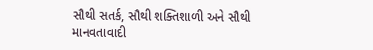સૌથી સતર્ક, સૌથી શક્તિશાળી અને સૌથી માનવતાવાદી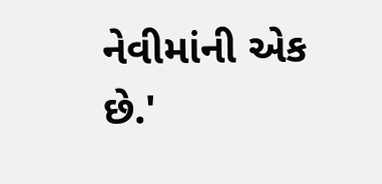નેવીમાંની એક છે.'